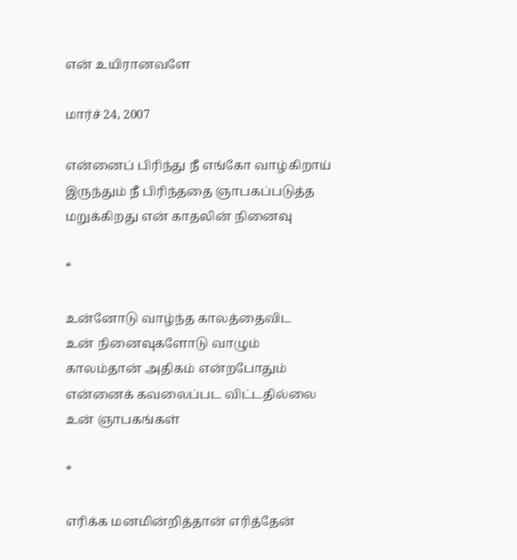என் உயிரானவளே

மார்ச் 24, 2007

என்னைப் பிரிந்து நீ எங்கோ வாழ்கிறாய்
இருந்தும் நீ பிரிந்ததை ஞாபகப்படுத்த
மறுக்கிறது என் காதலின் நினைவு

*

உன்னோடு வாழ்ந்த காலத்தைவிட
உன் நினைவுகளோடு வாழும்
காலம்தான் அதிகம் என்றபோதும்
என்னைக் கவலைப்பட விட்டதில்லை
உன் ஞாபகங்கள்

*

எரிக்க மனமின்றித்தான் எரித்தேன்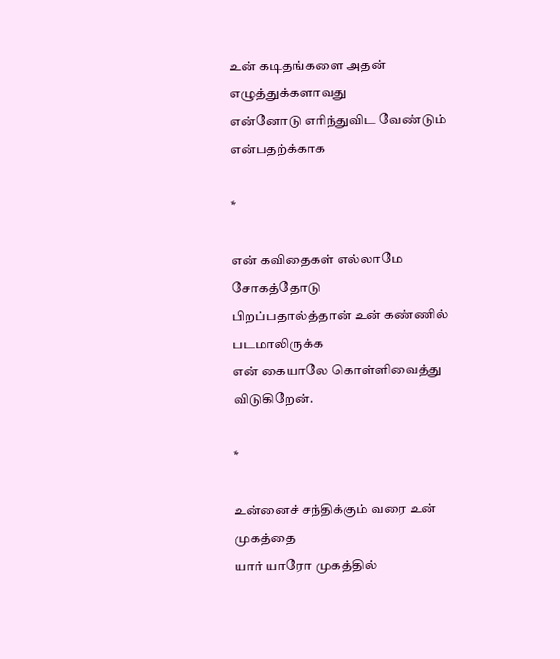உன் கடிதங்களை அதன் எழுத்துக்களாவது
என்னோடு எரிந்துவிட வேண்டும் என்பதற்க்காக

*

என் கவிதைகள் எல்லாமே சோகத்தோடு
பிறப்பதால்த்தான் உன் கண்ணில் படமாலிருக்க
என் கையாலே கொள்ளிவைத்து விடுகிறேன்.

*

உன்னைச் சந்திக்கும் வரை உன் முகத்தை
யார் யாரோ முகத்தில்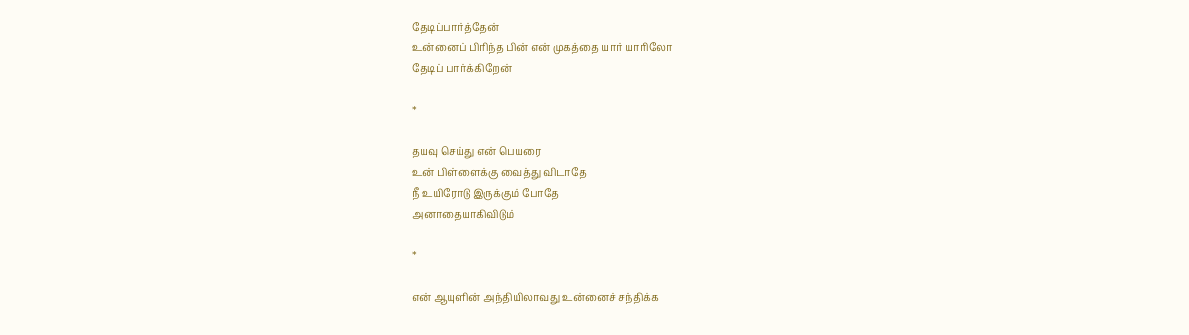தேடிப்பார்த்தேன்
உன்னைப் பிரிந்த பின் என் முகத்தை யார் யாரிலோ
தேடிப் பார்க்கிறேன்

*

தயவு செய்து என் பெயரை
உன் பிள்ளைக்கு வைத்து விடாதே
நீ உயிரோடு இருக்கும் போதே
அனாதையாகிவிடும்

*

என் ஆயுளின் அந்தியிலாவது உன்னைச் சந்திக்க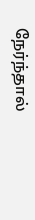நேர்ந்தால்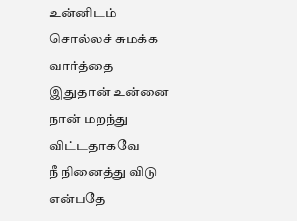உன்னிடம் சொல்லச் சுமக்க வார்த்தை
இதுதான் உன்னை நான் மறந்து விட்டதாகவே
நீ நினைத்து விடு என்பதே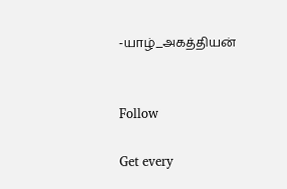-யாழ்_அகத்தியன்


Follow

Get every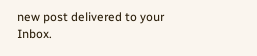new post delivered to your Inbox.